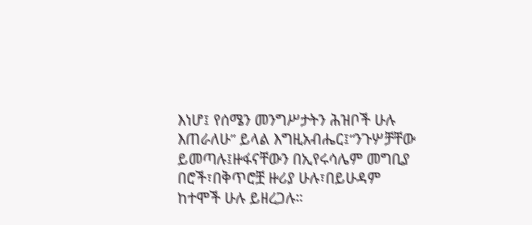እነሆ፤ የሰሜን መንግሥታትን ሕዝቦች ሁሉ እጠራለሁ” ይላል እግዚአብሔር፤“ንጉሦቻቸው ይመጣሉ፤ዙፋናቸውን በኢየሩሳሌም መግቢያ በሮች፣በቅጥሮቿ ዙሪያ ሁሉ፣በይሁዳም ከተሞች ሁሉ ይዘረጋሉ።